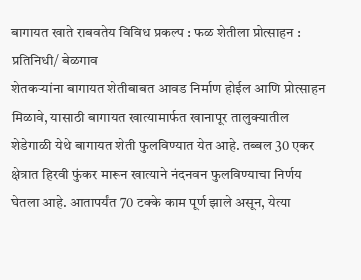बागायत खाते राबवतेय विविध प्रकल्प : फळ शेतीला प्रोत्साहन :
प्रतिनिधी/ बेळगाव
शेतकऱ्यांना बागायत शेतीबाबत आवड निर्माण होईल आणि प्रोत्साहन मिळावे, यासाठी बागायत खात्यामार्फत खानापूर तालुक्यातील शेडेगाळी येथे बागायत शेती फुलविण्यात येत आहे. तब्बल 30 एकर क्षेत्रात हिरवी फुंकर मारून खात्याने नंदनवन फुलविण्याचा निर्णय घेतला आहे. आतापर्यंत 70 टक्के काम पूर्ण झाले असून, येत्या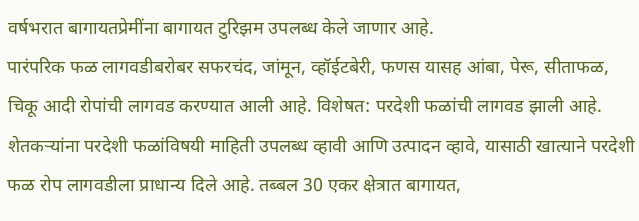वर्षभरात बागायतप्रेमींना बागायत टुरिझम उपलब्ध केले जाणार आहे.
पारंपरिक फळ लागवडीबरोबर सफरचंद, जांमून, व्हॉईटबेरी, फणस यासह आंबा, पेरू, सीताफळ, चिकू आदी रोपांची लागवड करण्यात आली आहे. विशेषत: परदेशी फळांची लागवड झाली आहे. शेतकऱ्यांना परदेशी फळांविषयी माहिती उपलब्ध व्हावी आणि उत्पादन व्हावे, यासाठी खात्याने परदेशी फळ रोप लागवडीला प्राधान्य दिले आहे. तब्बल 30 एकर क्षेत्रात बागायत,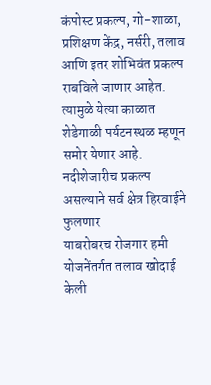कंपोस्ट प्रकल्प, गो-शाळा, प्रशिक्षण केंद्र, नर्सरी, तलाव आणि इतर शोभिवंत प्रकल्प राबविले जाणार आहेत. त्यामुळे येत्या काळात शेडेगाळी पर्यटनस्थळ म्हणून समोर येणार आहे.
नदीशेजारीच प्रकल्प असल्याने सर्व क्षेत्र हिरवाईने फुलणार
याबरोबरच रोजगार हमी योजनेंतर्गत तलाव खोदाई केली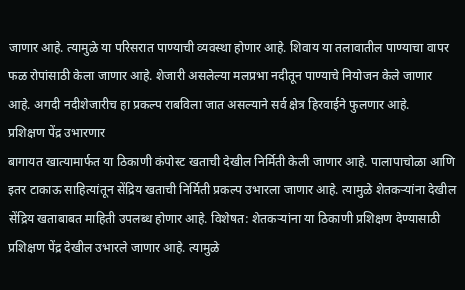जाणार आहे. त्यामुळे या परिसरात पाण्याची व्यवस्था होणार आहे. शिवाय या तलावातील पाण्याचा वापर फळ रोपांसाठी केला जाणार आहे. शेजारी असलेल्या मलप्रभा नदीतून पाण्याचे नियोजन केले जाणार आहे. अगदी नदीशेजारीच हा प्रकल्प राबविला जात असल्याने सर्व क्षेत्र हिरवाईने फुलणार आहे.
प्रशिक्षण पेंद्र उभारणार
बागायत खात्यामार्फत या ठिकाणी कंपोस्ट खताची देखील निर्मिती केली जाणार आहे. पालापाचोळा आणि इतर टाकाऊ साहित्यांतून सेंद्रिय खताची निर्मिती प्रकल्प उभारला जाणार आहे. त्यामुळे शेतकऱ्यांना देखील सेंद्रिय खताबाबत माहिती उपलब्ध होणार आहे. विशेषत: शेतकऱ्यांना या ठिकाणी प्रशिक्षण देण्यासाठी प्रशिक्षण पेंद्र देखील उभारले जाणार आहे. त्यामुळे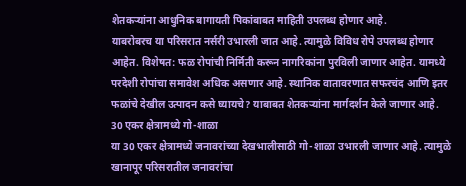शेतकऱ्यांना आधुनिक बागायती पिकांबाबत माहिती उपलब्ध होणार आहे.
याबरोबरच या परिसरात नर्सरी उभारली जात आहे. त्यामुळे विविध रोपे उपलब्ध होणार आहेत. विशेषत: फळ रोपांची निर्मिती करून नागरिकांना पुरविली जाणार आहेत. यामध्ये परदेशी रोपांचा समावेश अधिक असणार आहे. स्थानिक वातावरणात सफरचंद आणि इतर फळांचे देखील उत्पादन कसे घ्यायचे? याबाबत शेतकऱ्यांना मार्गदर्शन केले जाणार आहे.
30 एकर क्षेत्रामध्ये गो-शाळा
या 30 एकर क्षेत्रामध्ये जनावरांच्या देखभालीसाठी गो-शाळा उभारली जाणार आहे. त्यामुळे खानापूर परिसरातील जनावरांचा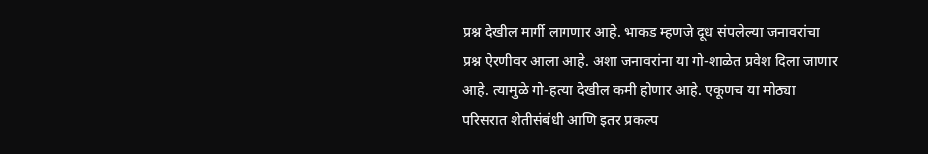प्रश्न देखील मार्गी लागणार आहे. भाकड म्हणजे दूध संपलेल्या जनावरांचा प्रश्न ऐरणीवर आला आहे. अशा जनावरांना या गो-शाळेत प्रवेश दिला जाणार आहे. त्यामुळे गो-हत्या देखील कमी होणार आहे. एकूणच या मोठ्या परिसरात शेतीसंबंधी आणि इतर प्रकल्प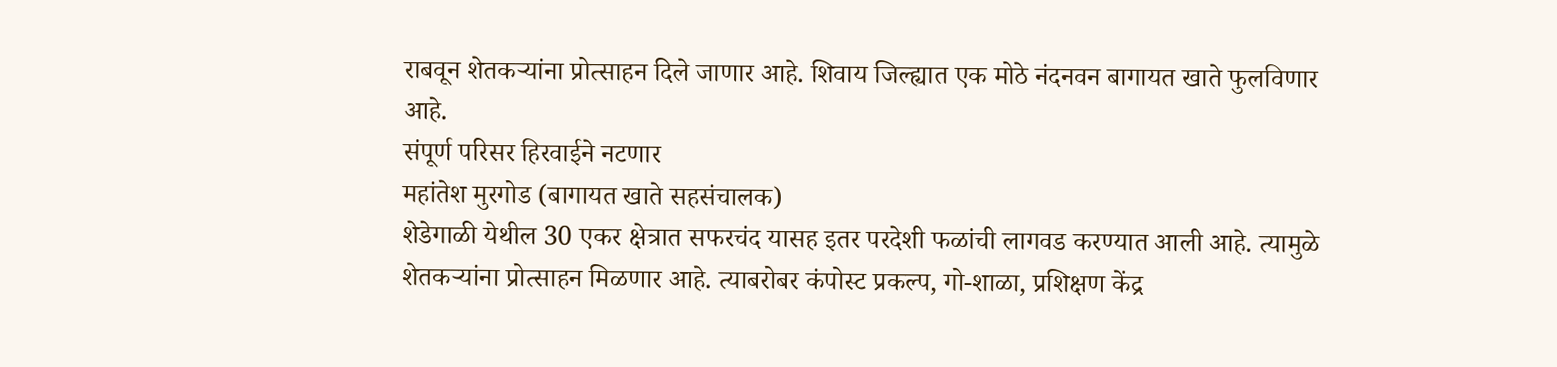राबवून शेतकऱ्यांना प्रोत्साहन दिले जाणार आहे. शिवाय जिल्ह्यात एक मोठे नंदनवन बागायत खाते फुलविणार आहे.
संपूर्ण परिसर हिरवाईने नटणार
महांतेश मुरगोड (बागायत खाते सहसंचालक)
शेडेगाळी येथील 30 एकर क्षेत्रात सफरचंद यासह इतर परदेशी फळांची लागवड करण्यात आली आहे. त्यामुळे शेतकऱ्यांना प्रोत्साहन मिळणार आहे. त्याबरोबर कंपोस्ट प्रकल्प, गो-शाळा, प्रशिक्षण केंद्र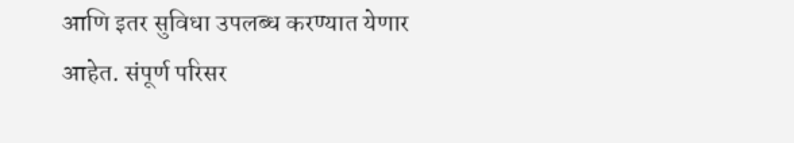आणि इतर सुविधा उपलब्ध करण्यात येणार आहेत. संपूर्ण परिसर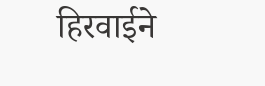हिरवाईने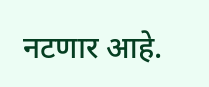नटणार आहे.